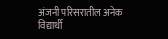अंजनी परिसरातील अनेक विद्यार्थी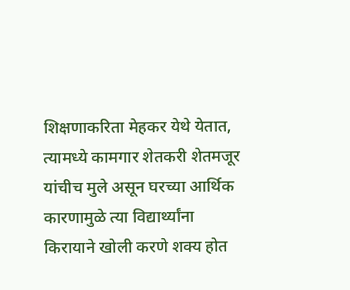शिक्षणाकरिता मेहकर येथे येतात, त्यामध्ये कामगार शेतकरी शेतमजूर यांचीच मुले असून घरच्या आर्थिक कारणामुळे त्या विद्यार्थ्यांना किरायाने खोली करणे शक्य होत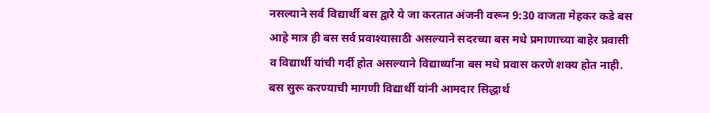नसल्याने सर्व विद्यार्थी बस द्वारे ये जा करतात अंजनी वरून 9:30 वाजता मेहकर कडे बस आहे मात्र ही बस सर्व प्रवाश्यासाठी असल्याने सदरच्या बस मधे प्रमाणाच्या बाहेर प्रवासी व विद्यार्थी यांची गर्दी होत असल्याने विद्यार्थ्यांना बस मधे प्रवास करणे शक्य होत नाही. बस सुरू करण्याची मागणी विद्यार्थी यांनी आमदार सिद्धार्थ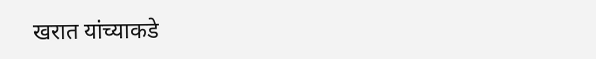खरात यांच्याकडे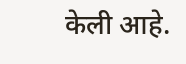केली आहे.